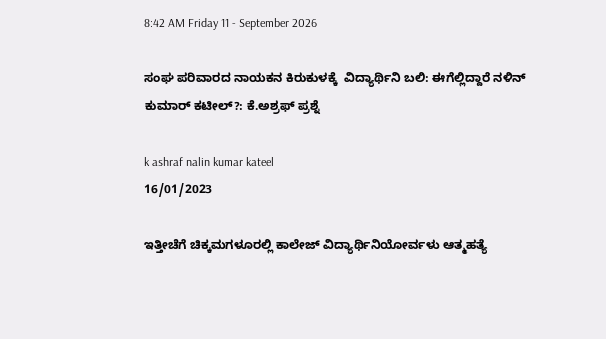8:42 AM Friday 11 - September 2026

ಸಂಘ ಪರಿವಾರದ ನಾಯಕನ ಕಿರುಕುಳಕ್ಕೆ  ವಿದ್ಯಾರ್ಥಿನಿ ಬಲಿ: ಈಗೆಲ್ಲಿದ್ದಾರೆ ನಳಿನ್ ಕುಮಾರ್ ಕಟೀಲ್?: ಕೆ.ಅಶ್ರಫ್ ಪ್ರಶ್ನೆ

k ashraf nalin kumar kateel
16/01/2023

ಇತ್ತೀಚೆಗೆ ಚಿಕ್ಕಮಗಳೂರಲ್ಲಿ ಕಾಲೇಜ್ ವಿದ್ಯಾರ್ಥಿನಿಯೋರ್ವಳು ಆತ್ಮಹತ್ಯೆ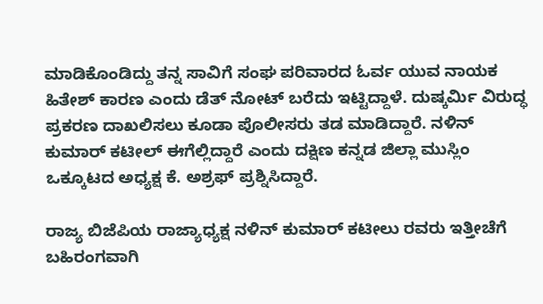ಮಾಡಿಕೊಂಡಿದ್ದು ತನ್ನ ಸಾವಿಗೆ ಸಂಘ ಪರಿವಾರದ ಓರ್ವ ಯುವ ನಾಯಕ ಹಿತೇಶ್ ಕಾರಣ ಎಂದು ಡೆತ್ ನೋಟ್ ಬರೆದು ಇಟ್ಟಿದ್ದಾಳೆ. ದುಷ್ಕರ್ಮಿ ವಿರುದ್ಧ ಪ್ರಕರಣ ದಾಖಲಿಸಲು ಕೂಡಾ ಪೊಲೀಸರು ತಡ ಮಾಡಿದ್ದಾರೆ. ನಳಿನ್ ಕುಮಾರ್ ಕಟೀಲ್ ಈಗೆಲ್ಲಿದ್ದಾರೆ ಎಂದು ದಕ್ಷಿಣ ಕನ್ನಡ ಜಿಲ್ಲಾ ಮುಸ್ಲಿಂ ಒಕ್ಕೂಟದ ಅಧ್ಯಕ್ಷ ಕೆ. ಅಶ್ರಫ್ ಪ್ರಶ್ನಿಸಿದ್ದಾರೆ.

ರಾಜ್ಯ ಬಿಜೆಪಿಯ ರಾಜ್ಯಾಧ್ಯಕ್ಷ ನಳಿನ್ ಕುಮಾರ್ ಕಟೀಲು ರವರು ಇತ್ತೀಚೆಗೆ ಬಹಿರಂಗವಾಗಿ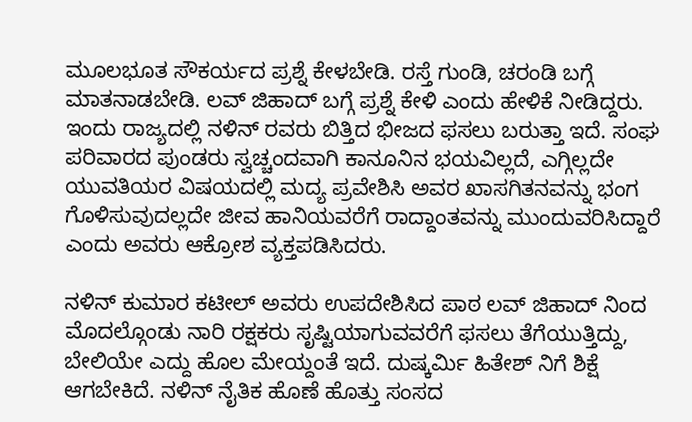ಮೂಲಭೂತ ಸೌಕರ್ಯದ ಪ್ರಶ್ನೆ ಕೇಳಬೇಡಿ. ರಸ್ತೆ ಗುಂಡಿ, ಚರಂಡಿ ಬಗ್ಗೆ ಮಾತನಾಡಬೇಡಿ. ಲವ್ ಜಿಹಾದ್ ಬಗ್ಗೆ ಪ್ರಶ್ನೆ ಕೇಳಿ ಎಂದು ಹೇಳಿಕೆ ನೀಡಿದ್ದರು. ಇಂದು ರಾಜ್ಯದಲ್ಲಿ ನಳಿನ್ ರವರು ಬಿತ್ತಿದ ಭೀಜದ ಫಸಲು ಬರುತ್ತಾ ಇದೆ. ಸಂಘ ಪರಿವಾರದ ಪುಂಡರು ಸ್ವಚ್ಚಂದವಾಗಿ ಕಾನೂನಿನ ಭಯವಿಲ್ಲದೆ, ಎಗ್ಗಿಲ್ಲದೇ ಯುವತಿಯರ ವಿಷಯದಲ್ಲಿ ಮದ್ಯ ಪ್ರವೇಶಿಸಿ ಅವರ ಖಾಸಗಿತನವನ್ನು ಭಂಗ ಗೊಳಿಸುವುದಲ್ಲದೇ ಜೀವ ಹಾನಿಯವರೆಗೆ ರಾದ್ದಾಂತವನ್ನು ಮುಂದುವರಿಸಿದ್ದಾರೆ ಎಂದು ಅವರು ಆಕ್ರೋಶ ವ್ಯಕ್ತಪಡಿಸಿದರು.

ನಳಿನ್ ಕುಮಾರ ಕಟೀಲ್ ಅವರು ಉಪದೇಶಿಸಿದ ಪಾಠ ಲವ್ ಜಿಹಾದ್ ನಿಂದ ಮೊದಲ್ಗೊಂಡು ನಾರಿ ರಕ್ಷಕರು ಸೃಷ್ಟಿಯಾಗುವವರೆಗೆ ಫಸಲು ತೆಗೆಯುತ್ತಿದ್ದು, ಬೇಲಿಯೇ ಎದ್ದು ಹೊಲ ಮೇಯ್ದಂತೆ ಇದೆ. ದುಷ್ಕರ್ಮಿ ಹಿತೇಶ್ ನಿಗೆ ಶಿಕ್ಷೆ ಆಗಬೇಕಿದೆ. ನಳಿನ್ ನೈತಿಕ ಹೊಣೆ ಹೊತ್ತು ಸಂಸದ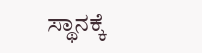ಸ್ಥಾನಕ್ಕೆ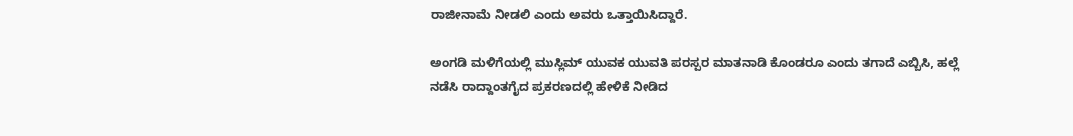ರಾಜೀನಾಮೆ ನೀಡಲಿ ಎಂದು ಅವರು ಒತ್ತಾಯಿಸಿದ್ದಾರೆ.

ಅಂಗಡಿ ಮಳಿಗೆಯಲ್ಲಿ ಮುಸ್ಲಿಮ್ ಯುವಕ ಯುವತಿ ಪರಸ್ಪರ ಮಾತನಾಡಿ ಕೊಂಡರೂ ಎಂದು ತಗಾದೆ ಎಬ್ಬಿಸಿ, ಹಲ್ಲೆ ನಡೆಸಿ ರಾದ್ದಾಂತಗೈದ ಪ್ರಕರಣದಲ್ಲಿ ಹೇಳಿಕೆ ನೀಡಿದ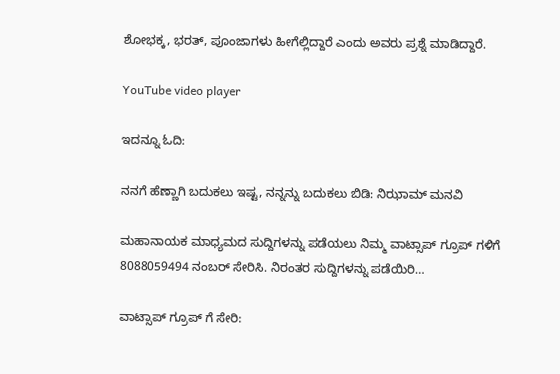ಶೋಭಕ್ಕ, ಭರತ್, ಪೂಂಜಾಗಳು ಹೀಗೆಲ್ಲಿದ್ದಾರೆ ಎಂದು ಅವರು ಪ್ರಶ್ನೆ ಮಾಡಿದ್ದಾರೆ.

YouTube video player

ಇದನ್ನೂ ಓದಿ:

ನನಗೆ ಹೆಣ್ಣಾಗಿ ಬದುಕಲು ಇಷ್ಟ, ನನ್ನನ್ನು ಬದುಕಲು ಬಿಡಿ: ನಿಝಾಮ್ ಮನವಿ

ಮಹಾನಾಯಕ ಮಾಧ್ಯಮದ ಸುದ್ದಿಗಳನ್ನು ಪಡೆಯಲು ನಿಮ್ಮ ವಾಟ್ಸಾಪ್ ಗ್ರೂಪ್ ಗಳಿಗೆ 8088059494 ನಂಬರ್ ಸೇರಿಸಿ. ನಿರಂತರ ಸುದ್ದಿಗಳನ್ನು ಪಡೆಯಿರಿ…

ವಾಟ್ಸಾಪ್ ಗ್ರೂಪ್ ಗೆ ಸೇರಿ: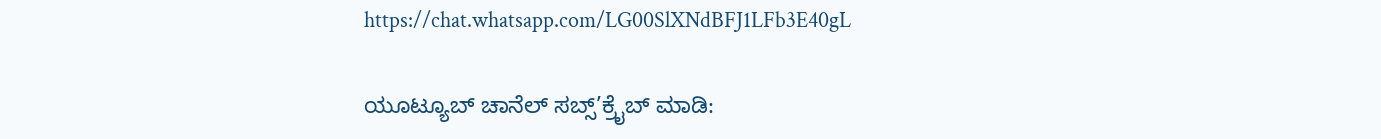https://chat.whatsapp.com/LG00SlXNdBFJ1LFb3E40gL

ಯೂಟ್ಯೂಬ್ ಚಾನೆಲ್ ಸಬ್ಸ್’ಕ್ರೈಬ್ ಮಾಡಿ: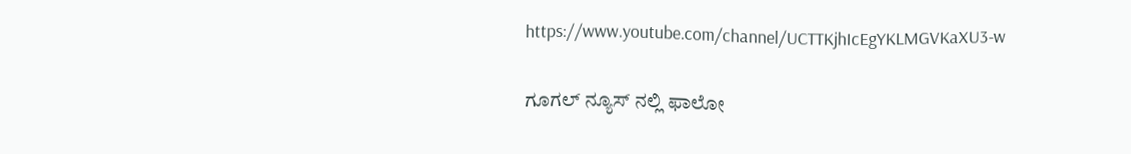https://www.youtube.com/channel/UCTTKjhIcEgYKLMGVKaXU3-w

ಗೂಗಲ್ ನ್ಯೂಸ್ ನಲ್ಲಿ ಫಾಲೋ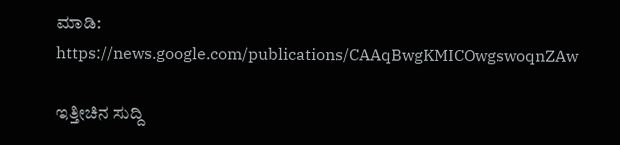ಮಾಡಿ: https://news.google.com/publications/CAAqBwgKMICOwgswoqnZAw

ಇತ್ತೀಚಿನ ಸುದ್ದಿ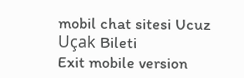mobil chat sitesi Ucuz Uçak Bileti
Exit mobile version